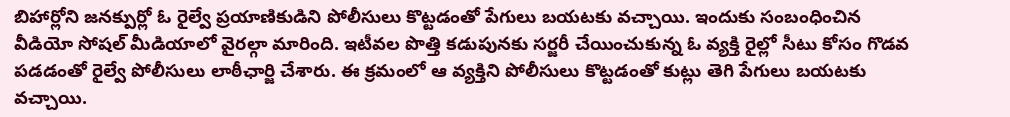బిహార్లోని జనక్పుర్లో ఓ రైల్వే ప్రయాణికుడిని పోలీసులు కొట్టడంతో పేగులు బయటకు వచ్చాయి. ఇందుకు సంబంధించిన వీడియో సోషల్ మీడియాలో వైరల్గా మారింది. ఇటీవల పొత్తి కడుపునకు సర్జరీ చేయించుకున్న ఓ వ్యక్తి రైల్లో సీటు కోసం గొడవ పడడంతో రైల్వే పోలీసులు లాఠీఛార్జి చేశారు. ఈ క్రమంలో ఆ వ్యక్తిని పోలీసులు కొట్టడంతో కుట్లు తెగి పేగులు బయటకు వచ్చాయి.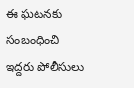ఈ ఘటనకు సంబంధించి ఇద్దరు పోలీసులు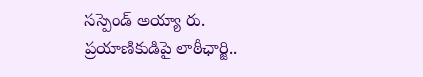సస్పెండ్ అయ్యా రు.
ప్రయాణికుడిపై లాఠీఛార్జి..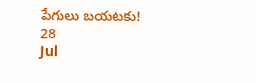పేగులు బయటకు!
28
Jul